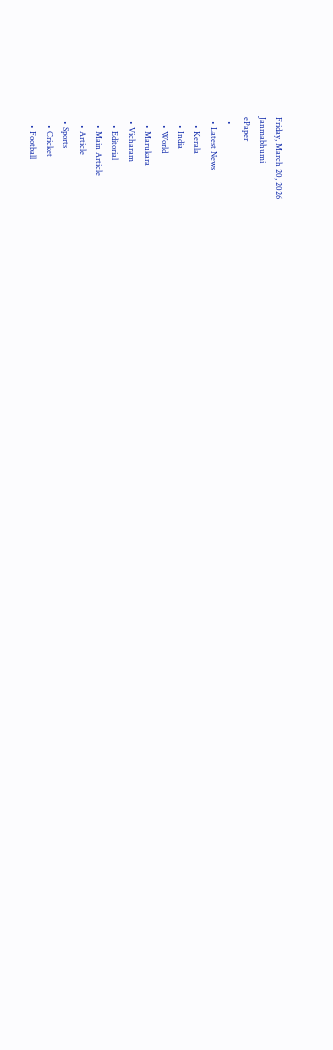Friday, March 20, 2026
Janmabhumi
ePaper
  •
  • Latest News
    • Kerala
    • India
    • World
    • Marukara
  • Vicharam
    • Editorial
    • Main Article
    • Article
  • Sports
    • Cricket
    • Football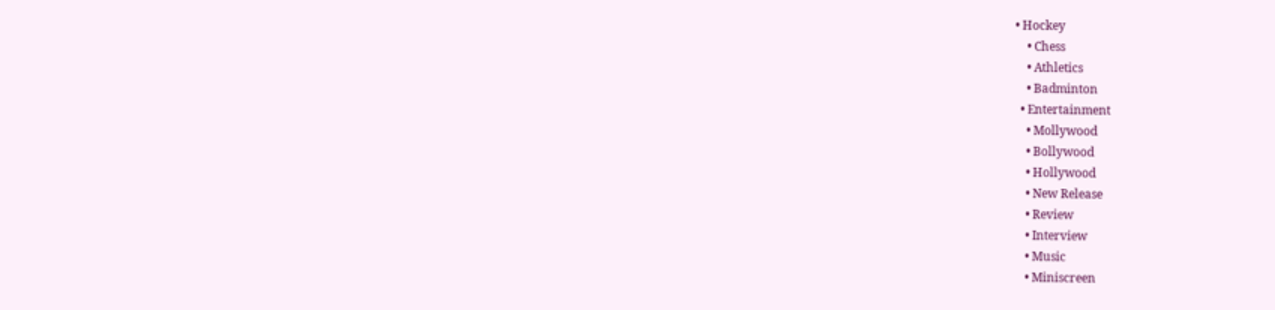• Hockey
    • Chess
    • Athletics
    • Badminton
  • Entertainment
    • Mollywood
    • Bollywood
    • Hollywood
    • New Release
    • Review
    • Interview
    • Music
    • Miniscreen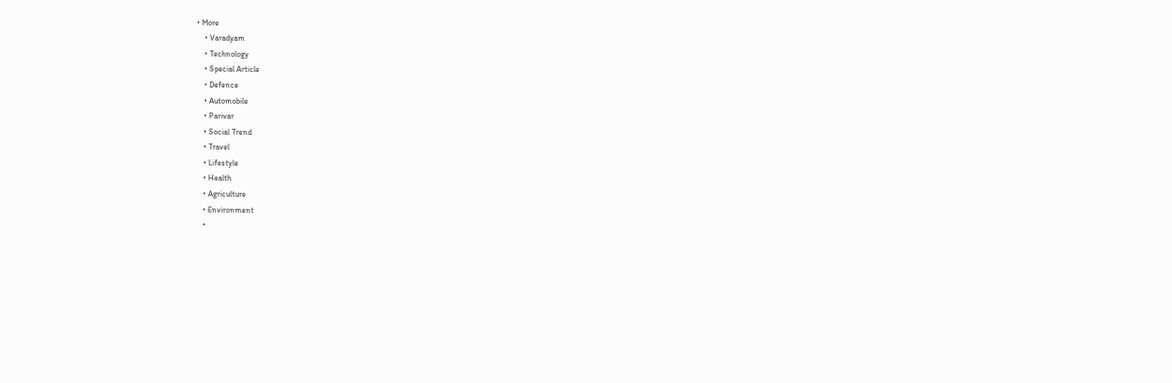• More
    • Varadyam
    • Technology
    • Special Article
    • Defence
    • Automobile
    • Parivar
    • Social Trend
    • Travel
    • Lifestyle
    • Health
    • Agriculture
    • Environment
    •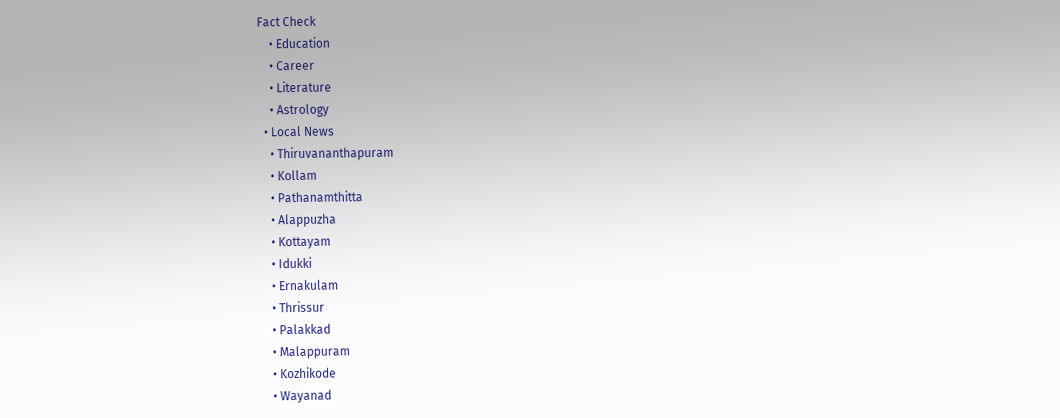Fact Check
    • Education
    • Career
    • Literature
    • Astrology
  • Local News
    • Thiruvananthapuram
    • Kollam
    • Pathanamthitta
    • Alappuzha
    • Kottayam
    • Idukki
    • Ernakulam
    • Thrissur
    • Palakkad
    • Malappuram
    • Kozhikode
    • Wayanad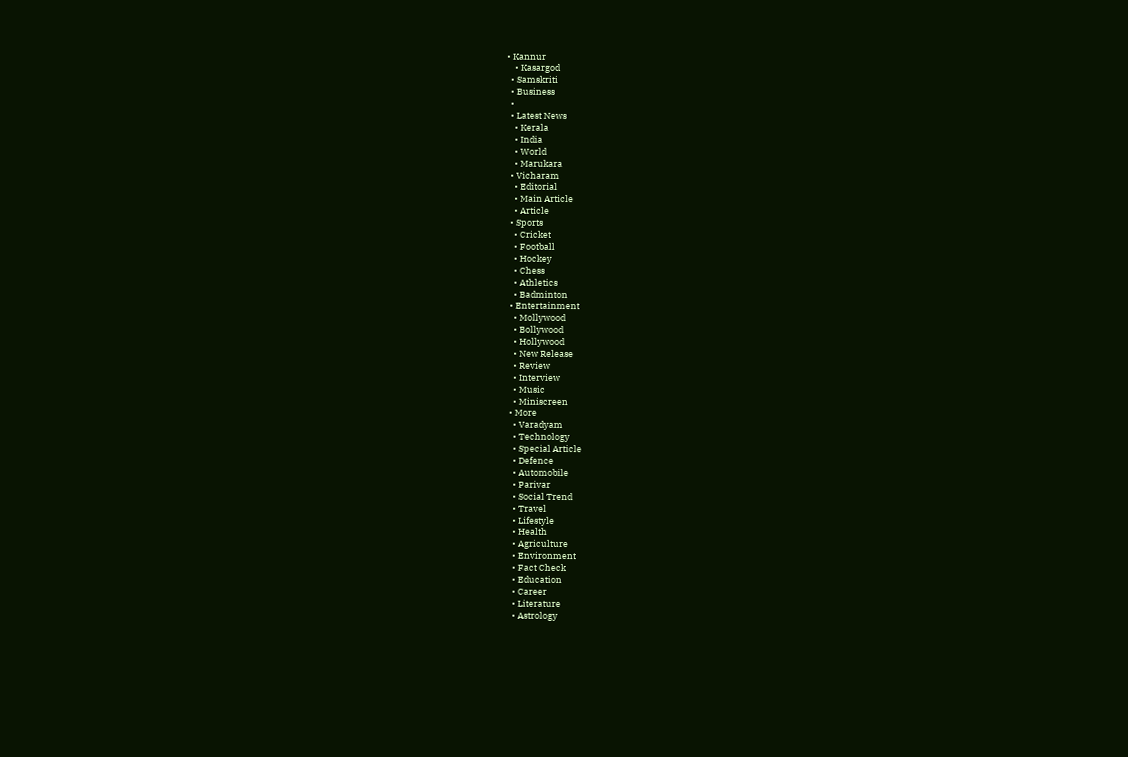• Kannur
    • Kasargod
  • Samskriti
  • Business
  •
  • Latest News
    • Kerala
    • India
    • World
    • Marukara
  • Vicharam
    • Editorial
    • Main Article
    • Article
  • Sports
    • Cricket
    • Football
    • Hockey
    • Chess
    • Athletics
    • Badminton
  • Entertainment
    • Mollywood
    • Bollywood
    • Hollywood
    • New Release
    • Review
    • Interview
    • Music
    • Miniscreen
  • More
    • Varadyam
    • Technology
    • Special Article
    • Defence
    • Automobile
    • Parivar
    • Social Trend
    • Travel
    • Lifestyle
    • Health
    • Agriculture
    • Environment
    • Fact Check
    • Education
    • Career
    • Literature
    • Astrology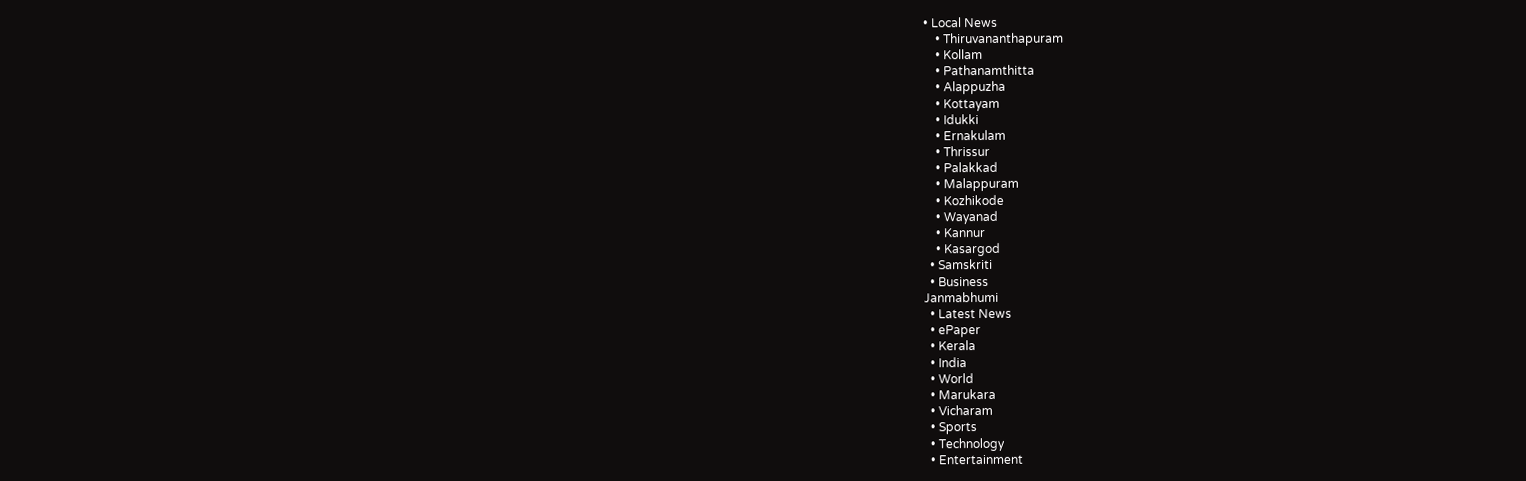• Local News
    • Thiruvananthapuram
    • Kollam
    • Pathanamthitta
    • Alappuzha
    • Kottayam
    • Idukki
    • Ernakulam
    • Thrissur
    • Palakkad
    • Malappuram
    • Kozhikode
    • Wayanad
    • Kannur
    • Kasargod
  • Samskriti
  • Business
Janmabhumi
  • Latest News
  • ePaper
  • Kerala
  • India
  • World
  • Marukara
  • Vicharam
  • Sports
  • Technology
  • Entertainment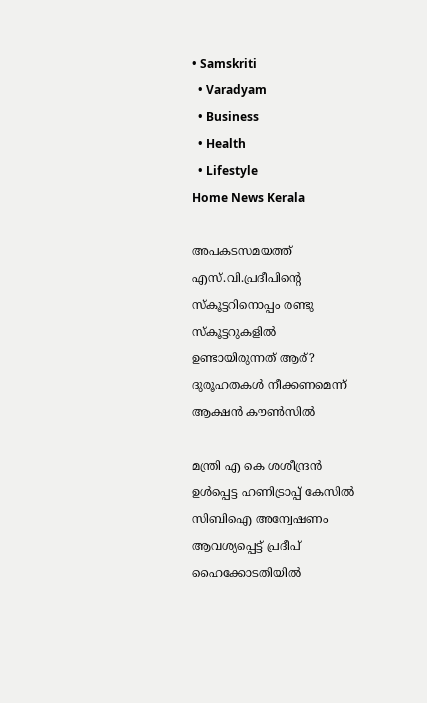• Samskriti
  • Varadyam
  • Business
  • Health
  • Lifestyle
Home News Kerala

അപകടസമയത്ത് എസ്.വി.പ്രദീപിന്റെ സ്‌കൂട്ടറിനൊപ്പം രണ്ടു സ്‌കൂട്ടറുകളില്‍ ഉണ്ടായിരുന്നത് ആര്? ദുരൂഹതകള്‍ നീക്കണമെന്ന് ആക്ഷന്‍ കൗണ്‍സില്‍

മന്ത്രി എ കെ ശശീന്ദ്രന്‍ ഉള്‍പ്പെട്ട ഹണിട്രാപ്പ് കേസില്‍ സിബിഐ അന്വേഷണം ആവശ്യപ്പെട്ട് പ്രദീപ് ഹൈക്കോടതിയില്‍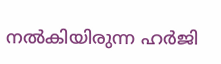നല്‍കിയിരുന്ന ഹര്‍ജി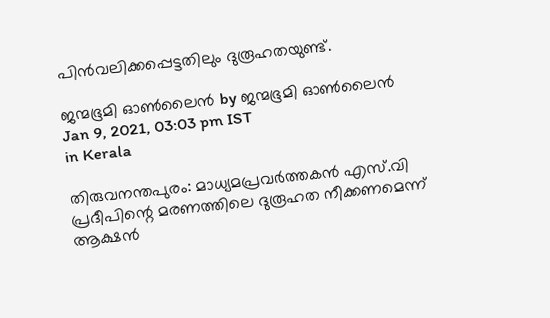പിന്‍വലിക്കപ്പെട്ടതിലും ദുരൂഹതയുണ്ട്.

ജന്മഭൂമി ഓണ്‍ലൈന്‍ by ജന്മഭൂമി ഓണ്‍ലൈന്‍
Jan 9, 2021, 03:03 pm IST
in Kerala

തിരുവനന്തപുരം: മാധ്യമപ്രവര്‍ത്തകന്‍ എസ്.വി പ്രദീപിന്റെ മരണത്തിലെ ദുരൂഹത നീക്കണമെന്ന് ആക്ഷന്‍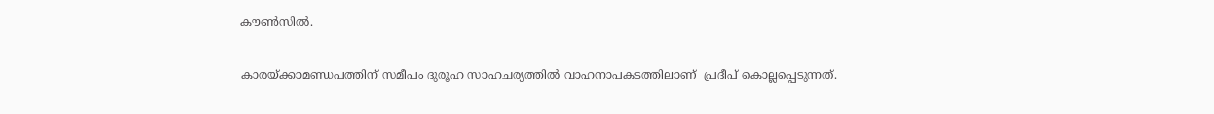കൗണ്‍സില്‍.

കാരയ്‌ക്കാമണ്ഡപത്തിന് സമീപം ദുരൂഹ സാഹചര്യത്തില്‍ വാഹനാപകടത്തിലാണ്  പ്രദീപ് കൊല്ലപ്പെടുന്നത്.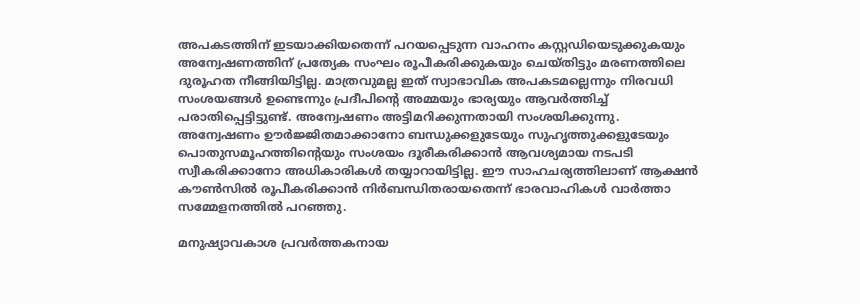അപകടത്തിന് ഇടയാക്കിയതെന്ന് പറയപ്പെടുന്ന വാഹനം കസ്റ്റഡിയെടുക്കുകയും അന്വേഷണത്തിന് പ്രത്യേക സംഘം രൂപീകരിക്കുകയും ചെയ്തിട്ടും മരണത്തിലെ ദുരൂഹത നീങ്ങിയിട്ടില്ല. മാത്രവുമല്ല ഇത് സ്വാഭാവിക അപകടമല്ലെന്നും നിരവധി സംശയങ്ങള്‍ ഉണ്ടെന്നും പ്രദീപിന്റെ അമ്മയും ഭാര്യയും ആവര്‍ത്തിച്ച് പരാതിപ്പെട്ടിട്ടുണ്ട്. അന്വേഷണം അട്ടിമറിക്കുന്നതായി സംശയിക്കുന്നു. അന്വേഷണം ഊര്‍ജ്ജിതമാക്കാനോ ബന്ധുക്കളുടേയും സുഹൃത്തുക്കളുടേയും പൊതുസമൂഹത്തിന്റെയും സംശയം ദൂരീകരിക്കാന്‍ ആവശ്യമായ നടപടി സ്വീകരിക്കാനോ അധികാരികള്‍ തയ്യാറായിട്ടില്ല. ഈ സാഹചര്യത്തിലാണ് ആക്ഷന്‍ കൗണ്‍സില്‍ രൂപീകരിക്കാന്‍ നിര്‍ബന്ധിതരായതെന്ന് ഭാരവാഹികള്‍ വാര്‍ത്താ സമ്മേളനത്തില്‍ പറഞ്ഞു.

മനുഷ്യാവകാശ പ്രവര്‍ത്തകനായ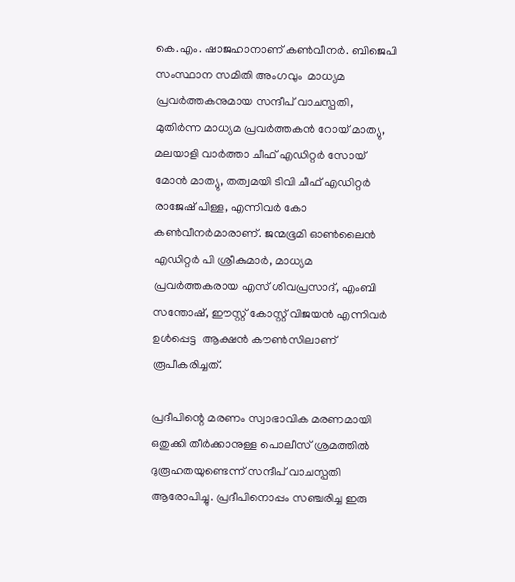കെ.എം. ഷാജഹാനാണ് കണ്‍വീനര്‍. ബിജെപി സംസ്ഥാന സമിതി അംഗവും  മാധ്യമ പ്രവര്‍ത്തകനുമായ സന്ദീപ് വാചസ്പതി, മുതിര്‍ന്ന മാധ്യമ പ്രവര്‍ത്തകന്‍ റോയ് മാത്യു, മലയാളി വാര്‍ത്താ ചീഫ് എഡിറ്റര്‍ സോയ് മോന്‍ മാത്യു, തത്വമയി ടിവി ചീഫ് എഡിറ്റര്‍ രാജേഷ് പിള്ള, എന്നിവര്‍ കോ കണ്‍വീനര്‍മാരാണ്. ജന്മഭൂമി ഓണ്‍ലൈന്‍ എഡിറ്റര്‍ പി ശ്രീകുമാര്‍, മാധ്യമ പ്രവര്‍ത്തകരായ എസ് ശിവപ്രസാദ്, എംബി സന്തോഷ്, ഈസ്റ്റ് കോസ്റ്റ് വിജയന്‍ എന്നിവര്‍ ഉള്‍പ്പെട്ട  ആക്ഷന്‍ കൗണ്‍സിലാണ് രൂപീകരിച്ചത്.

പ്രദീപിന്റെ മരണം സ്വാഭാവിക മരണമായി ഒതുക്കി തീര്‍ക്കാനുള്ള പൊലീസ് ശ്രമത്തില്‍ ദുരൂഹതയുണ്ടെന്ന് സന്ദീപ് വാചസ്പതി ആരോപിച്ചു. പ്രദീപിനൊപ്പം സഞ്ചരിച്ച ഇരു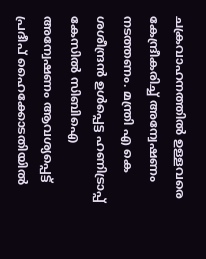ചക്രവാഹനത്തില്‍ ഉള്ളവരെ കേന്ദ്രീകരിച്ച് അന്വേഷണം നടത്തണം. മന്ത്രി എ കെ ശശീന്ദ്രന്‍ ഉള്‍പ്പെട്ട ഹണിട്രാപ്പ് കേസില്‍ സിബിഐ അന്വേഷണം ആവശ്യപ്പെട്ട് പ്രദീപ് ഹൈക്കോടതിയില്‍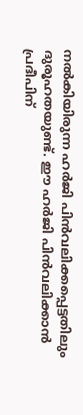നല്‍കിയിരുന്ന ഹര്‍ജി പിന്‍വലിക്കപ്പെട്ടതിലും ദുരൂഹതയുണ്ട്. ഈ ഹര്‍ജി പിന്‍വലിക്കാന്‍ പ്രദീപിന്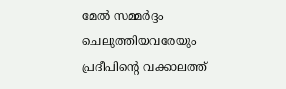മേല്‍ സമ്മര്‍ദ്ദം ചെലുത്തിയവരേയും പ്രദീപിന്റെ വക്കാലത്ത്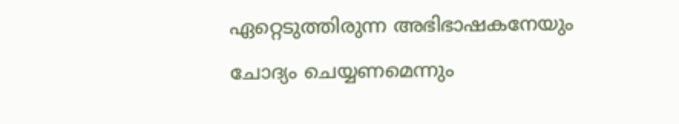ഏറ്റെടുത്തിരുന്ന അഭിഭാഷകനേയും ചോദ്യം ചെയ്യണമെന്നും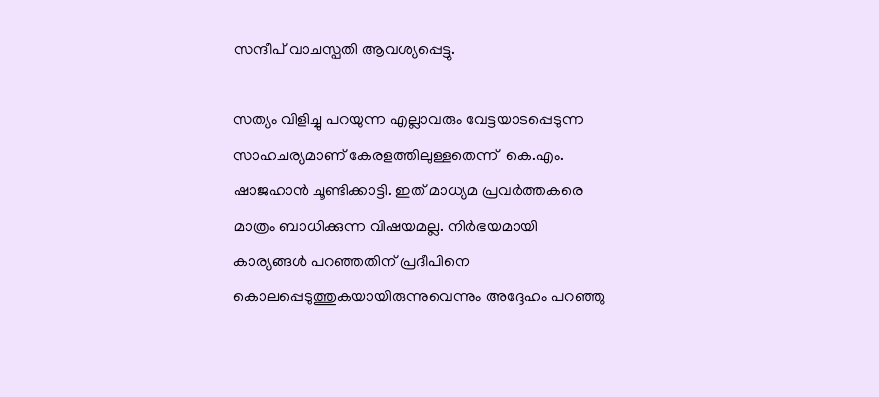സന്ദീപ് വാചസ്പതി ആവശ്യപ്പെട്ടു.

സത്യം വിളിച്ചു പറയുന്ന എല്ലാവരും വേട്ടയാടപ്പെടുന്ന സാഹചര്യമാണ് കേരളത്തിലുള്ളതെന്ന്  കെ.എം. ഷാജഹാന്‍ ചൂണ്ടിക്കാട്ടി. ഇത് മാധ്യമ പ്രവര്‍ത്തകരെ മാത്രം ബാധിക്കുന്ന വിഷയമല്ല. നിര്‍ഭയമായി കാര്യങ്ങള്‍ പറഞ്ഞതിന് പ്രദീപിനെ കൊലപ്പെടുത്തുകയായിരുന്നുവെന്നും അദ്ദേഹം പറഞ്ഞു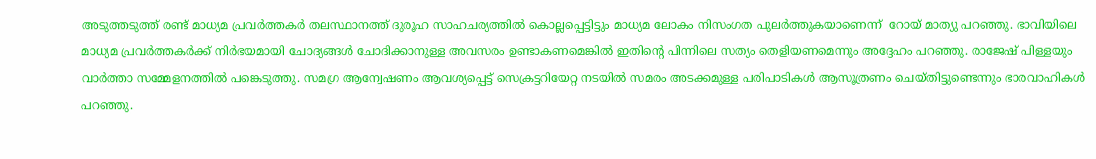അടുത്തടുത്ത് രണ്ട് മാധ്യമ പ്രവര്‍ത്തകര്‍ തലസ്ഥാനത്ത് ദുരൂഹ സാഹചര്യത്തില്‍ കൊല്ലപ്പെട്ടിട്ടും മാധ്യമ ലോകം നിസംഗത പുലര്‍ത്തുകയാണെന്ന്  റോയ് മാത്യു പറഞ്ഞു. ഭാവിയിലെ മാധ്യമ പ്രവര്‍ത്തകര്‍ക്ക് നിര്‍ഭയമായി ചോദ്യങ്ങള്‍ ചോദിക്കാനുള്ള അവസരം ഉണ്ടാകണമെങ്കില്‍ ഇതിന്റെ പിന്നിലെ സത്യം തെളിയണമെന്നും അദ്ദേഹം പറഞ്ഞു. രാജേഷ് പിള്ളയും വാര്‍ത്താ സമ്മേളനത്തില്‍ പങ്കെടുത്തു. സമഗ്ര ആന്വേഷണം ആവശ്യപ്പെട്ട് സെക്രട്ടറിയേറ്റ നടയില്‍ സമരം അടക്കമുള്ള പരിപാടികള്‍ ആസൂത്രണം ചെയ്തിട്ടുണ്ടെന്നും ഭാരവാഹികള്‍ പറഞ്ഞു.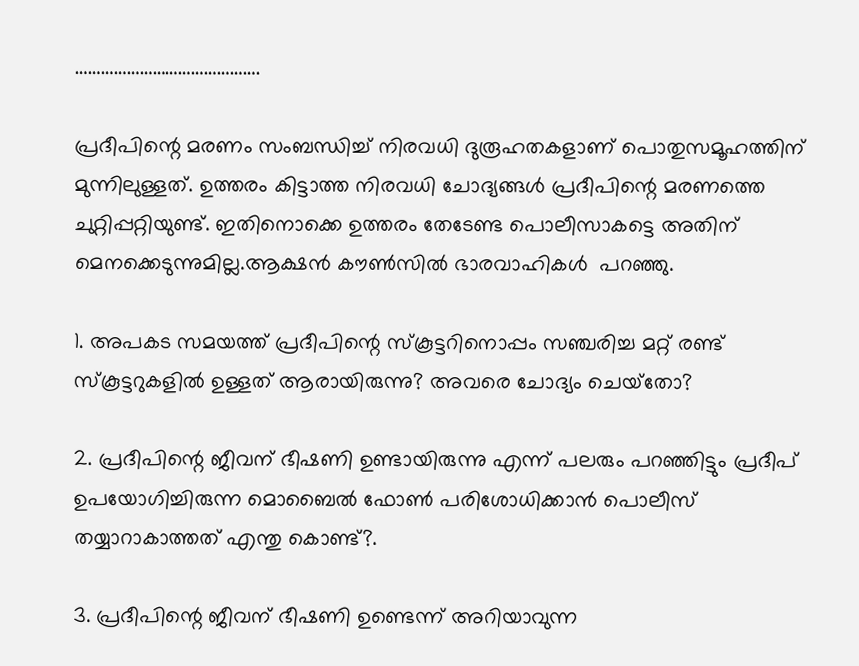…………………………………….

പ്രദീപിന്റെ മരണം സംബന്ധിച്ച് നിരവധി ദുരൂഹതകളാണ് പൊതുസമൂഹത്തിന് മുന്നിലുള്ളത്. ഉത്തരം കിട്ടാത്ത നിരവധി ചോദ്യങ്ങള്‍ പ്രദീപിന്റെ മരണത്തെ ചുറ്റിപ്പറ്റിയുണ്ട്. ഇതിനൊക്കെ ഉത്തരം തേടേണ്ട പൊലീസാകട്ടെ അതിന് മെനക്കെടുന്നുമില്ല.ആക്ഷന്‍ കൗണ്‍സില്‍ ഭാരവാഹികള്‍  പറഞ്ഞു.

1. അപകട സമയത്ത് പ്രദീപിന്റെ സ്‌കൂട്ടറിനൊപ്പം സഞ്ചരിച്ച മറ്റ് രണ്ട് സ്‌കൂട്ടറുകളില്‍ ഉള്ളത് ആരായിരുന്നു? അവരെ ചോദ്യം ചെയ്‌തോ?

2. പ്രദീപിന്റെ ജീവന് ഭീഷണി ഉണ്ടായിരുന്നു എന്ന് പലരും പറഞ്ഞിട്ടും പ്രദീപ് ഉപയോഗിച്ചിരുന്ന മൊബൈല്‍ ഫോണ്‍ പരിശോധിക്കാന്‍ പൊലീസ് തയ്യാറാകാത്തത് എന്തു കൊണ്ട്?.

3. പ്രദീപിന്റെ ജീവന് ഭീഷണി ഉണ്ടെന്ന് അറിയാവുന്ന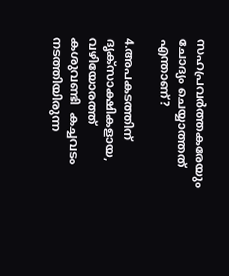സഹപ്രവര്‍ത്തകരേയും ചോദ്യം ചെയ്യാത്തത് എന്താണ്?

4.അപകടത്തിന് ദൃക്‌സാക്ഷികളായ, വഴിയോരത്ത് കശുവണ്ടി  കച്ചവടം നടത്തിയിരുന്ന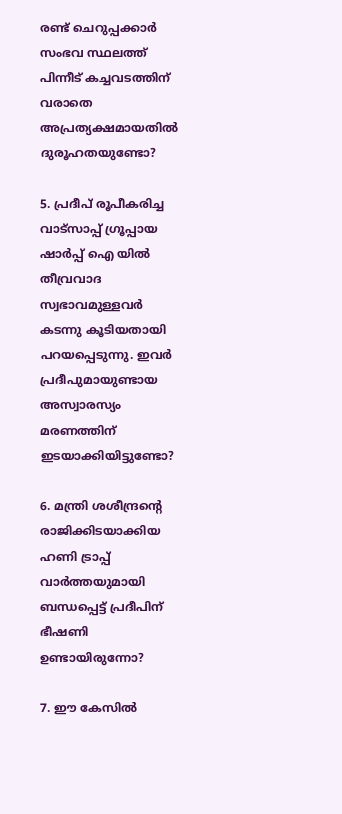രണ്ട് ചെറുപ്പക്കാര്‍  സംഭവ സ്ഥലത്ത് പിന്നീട് കച്ചവടത്തിന് വരാതെ അപ്രത്യക്ഷമായതില്‍ ദുരൂഹതയുണ്ടോ?

5. പ്രദീപ് രൂപീകരിച്ച വാട്‌സാപ്പ് ഗ്രൂപ്പായ ഷാര്‍പ്പ് ഐ യില്‍ തീവ്രവാദ സ്വഭാവമുള്ളവര്‍  കടന്നു കൂടിയതായി പറയപ്പെടുന്നു. ഇവര്‍ പ്രദീപുമായുണ്ടായ അസ്വാരസ്യം മരണത്തിന് ഇടയാക്കിയിട്ടുണ്ടോ?

6. മന്ത്രി ശശീന്ദ്രന്റെ രാജിക്കിടയാക്കിയ ഹണി ട്രാപ്പ് വാര്‍ത്തയുമായി ബന്ധപ്പെട്ട് പ്രദീപിന് ഭീഷണി ഉണ്ടായിരുന്നോ?

7. ഈ കേസില്‍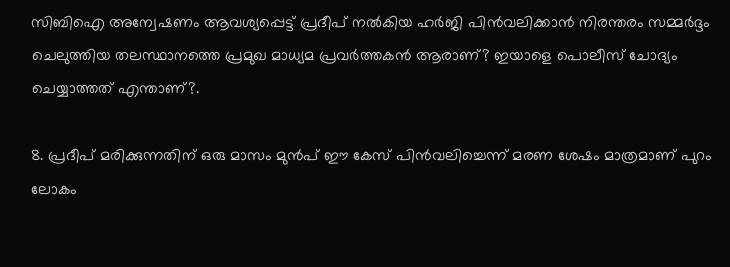സിബിഐ അന്വേഷണം ആവശ്യപ്പെട്ട് പ്രദീപ് നല്‍കിയ ഹര്‍ജി പിന്‍വലിക്കാന്‍ നിരന്തരം സമ്മര്‍ദ്ദം ചെലുത്തിയ തലസ്ഥാനത്തെ പ്രമുഖ മാധ്യമ പ്രവര്‍ത്തകന്‍ ആരാണ്? ഇയാളെ പൊലീസ് ചോദ്യം ചെയ്യാത്തത് എന്താണ്?.

8. പ്രദീപ് മരിക്കുന്നതിന് ഒരു മാസം മുന്‍പ് ഈ കേസ് പിന്‍വലിച്ചെന്ന് മരണ ശേഷം മാത്രമാണ് പുറം ലോകം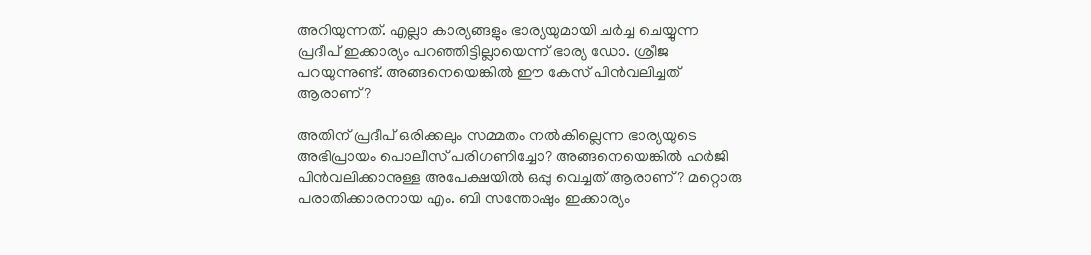അറിയുന്നത്. എല്ലാ കാര്യങ്ങളും ഭാര്യയുമായി ചര്‍ച്ച ചെയ്യുന്ന പ്രദീപ് ഇക്കാര്യം പറഞ്ഞിട്ടില്ലായെന്ന് ഭാര്യ ഡോ. ശ്രീജ പറയുന്നുണ്ട്. അങ്ങനെയെങ്കില്‍ ഈ കേസ് പിന്‍വലിച്ചത് ആരാണ്?

അതിന് പ്രദീപ് ഒരിക്കലും സമ്മതം നല്‍കില്ലെന്ന ഭാര്യയുടെ അഭിപ്രായം പൊലീസ് പരിഗണിച്ചോ? അങ്ങനെയെങ്കില്‍ ഹര്‍ജി പിന്‍വലിക്കാനുള്ള അപേക്ഷയില്‍ ഒപ്പു വെച്ചത് ആരാണ്? മറ്റൊരു പരാതിക്കാരനായ എം. ബി സന്തോഷും ഇക്കാര്യം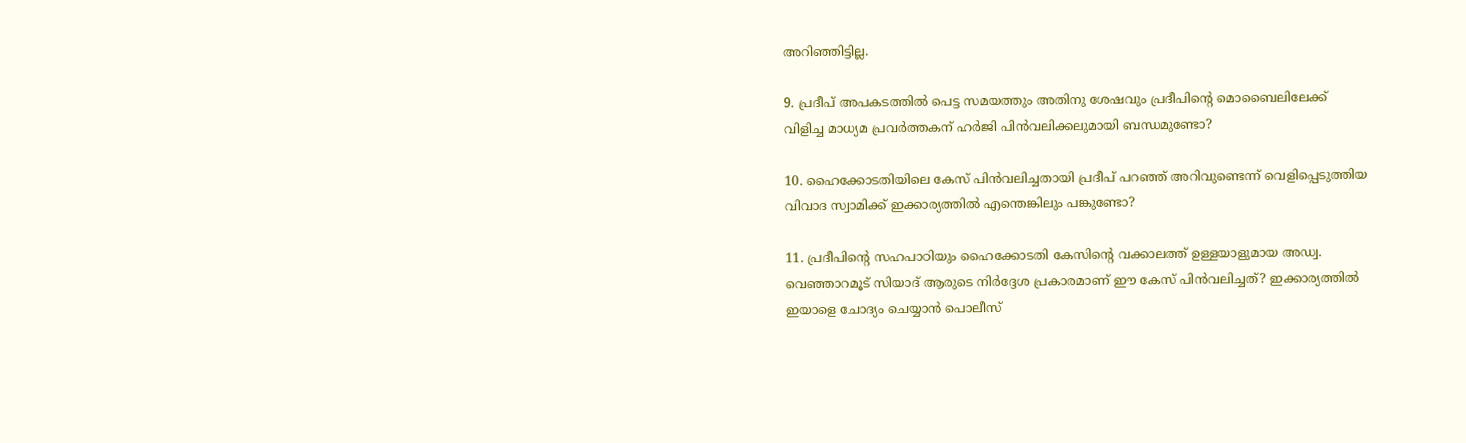അറിഞ്ഞിട്ടില്ല.

9. പ്രദീപ് അപകടത്തില്‍ പെട്ട സമയത്തും അതിനു ശേഷവും പ്രദീപിന്റെ മൊബൈലിലേക്ക് വിളിച്ച മാധ്യമ പ്രവര്‍ത്തകന് ഹര്‍ജി പിന്‍വലിക്കലുമായി ബന്ധമുണ്ടോ?

10. ഹൈക്കോടതിയിലെ കേസ് പിന്‍വലിച്ചതായി പ്രദീപ് പറഞ്ഞ് അറിവുണ്ടെന്ന് വെളിപ്പെടുത്തിയ വിവാദ സ്വാമിക്ക് ഇക്കാര്യത്തില്‍ എന്തെങ്കിലും പങ്കുണ്ടോ?

11. പ്രദീപിന്റെ സഹപാഠിയും ഹൈക്കോടതി കേസിന്റെ വക്കാലത്ത് ഉള്ളയാളുമായ അഡ്വ. വെഞ്ഞാറമൂട് സിയാദ് ആരുടെ നിര്‍ദ്ദേശ പ്രകാരമാണ് ഈ കേസ് പിന്‍വലിച്ചത്? ഇക്കാര്യത്തില്‍ ഇയാളെ ചോദ്യം ചെയ്യാന്‍ പൊലീസ്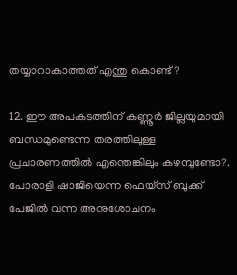തയ്യാറാകാത്തത് എന്തു കൊണ്ട്?

12. ഈ അപകടത്തിന് കണ്ണൂര്‍ ജില്ലയുമായി ബന്ധമുണ്ടെന്ന തരത്തിലുള്ള പ്രചാരണത്തില്‍ എന്തെങ്കിലും കഴമ്പുണ്ടോ?. പോരാളി ഷാജിയെന്ന ഫെയ്‌സ് ബുക്ക് പേജില്‍ വന്ന അനുശോചനം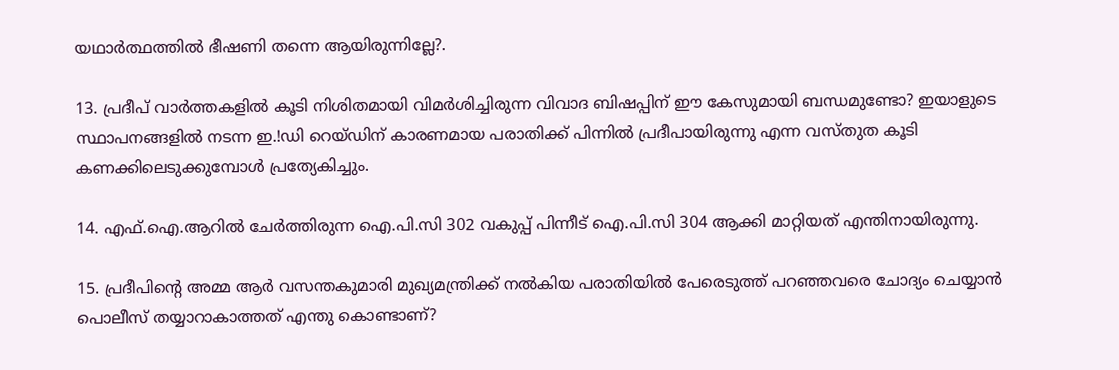യഥാര്‍ത്ഥത്തില്‍ ഭീഷണി തന്നെ ആയിരുന്നില്ലേ?.

13. പ്രദീപ് വാര്‍ത്തകളില്‍ കൂടി നിശിതമായി വിമര്‍ശിച്ചിരുന്ന വിവാദ ബിഷപ്പിന് ഈ കേസുമായി ബന്ധമുണ്ടോ? ഇയാളുടെ സ്ഥാപനങ്ങളില്‍ നടന്ന ഇ.!ഡി റെയ്ഡിന് കാരണമായ പരാതിക്ക് പിന്നില്‍ പ്രദീപായിരുന്നു എന്ന വസ്തുത കൂടി കണക്കിലെടുക്കുമ്പോള്‍ പ്രത്യേകിച്ചും.

14. എഫ്.ഐ.ആറില്‍ ചേര്‍ത്തിരുന്ന ഐ.പി.സി 302 വകുപ്പ് പിന്നീട് ഐ.പി.സി 304 ആക്കി മാറ്റിയത് എന്തിനായിരുന്നു.

15. പ്രദീപിന്റെ അമ്മ ആര്‍ വസന്തകുമാരി മുഖ്യമന്ത്രിക്ക് നല്‍കിയ പരാതിയില്‍ പേരെടുത്ത് പറഞ്ഞവരെ ചോദ്യം ചെയ്യാന്‍ പൊലീസ് തയ്യാറാകാത്തത് എന്തു കൊണ്ടാണ്?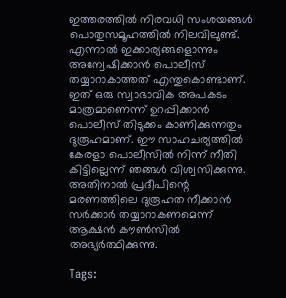ഇത്തരത്തില്‍ നിരവധി സംശയങ്ങള്‍ പൊതുസമൂഹത്തില്‍ നിലവിലുണ്ട്. എന്നാല്‍ ഇക്കാര്യങ്ങളൊന്നും അന്വേഷിക്കാന്‍ പൊലീസ് തയ്യാറാകാത്തത് എന്തുകൊണ്ടാണ്. ഇത് ഒരു സ്വാഭാവിക അപകടം മാത്രമാണെന്ന് ഉറപ്പിക്കാന്‍ പൊലീസ് തിടുക്കം കാണിക്കുന്നതും ദുരൂഹമാണ്. ഈ സാഹചര്യത്തില്‍ കേരളാ പൊലീസില്‍ നിന്ന് നീതി കിട്ടില്ലെന്ന് ഞങ്ങള്‍ വിശ്വസിക്കുന്നു. അതിനാല്‍ പ്രദീപിന്റെ മരണത്തിലെ ദുരൂഹത നീക്കാന്‍ സര്‍ക്കാര്‍ തയ്യാറാകണമെന്ന് ആക്ഷന്‍ കൗണ്‍സില്‍ അഭ്യര്‍ത്ഥിക്കുന്നു.

Tags: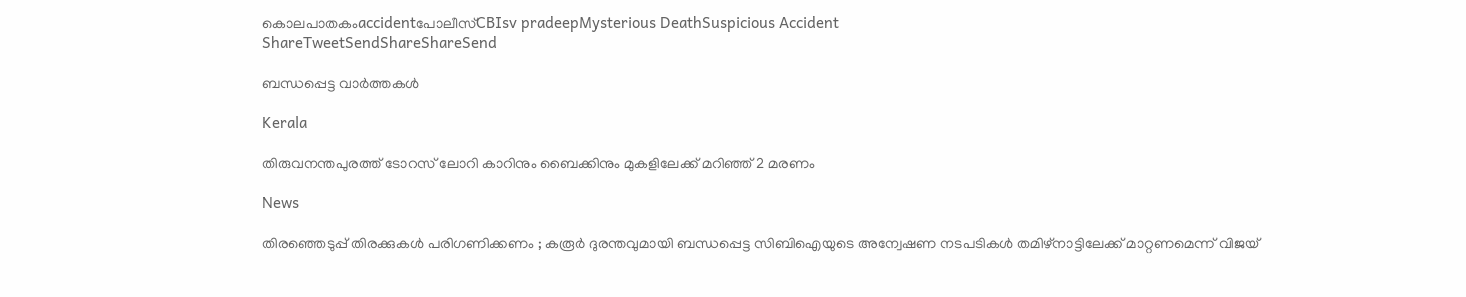കൊലപാതകംaccidentപോലീസ്CBIsv pradeepMysterious DeathSuspicious Accident
ShareTweetSendShareShareSend

ബന്ധപ്പെട്ട വാര്‍ത്തകള്‍

Kerala

തിരുവനന്തപുരത്ത് ടോറസ് ലോറി കാറിനും ബൈക്കിനും മുകളിലേക്ക് മറിഞ്ഞ് 2 മരണം

News

തിരഞ്ഞെടുപ്പ് തിരക്കുകൾ പരിഗണിക്കണം ; കരൂർ ദുരന്തവുമായി ബന്ധപ്പെട്ട സിബിഐയുടെ അന്വേഷണ നടപടികൾ തമിഴ്നാട്ടിലേക്ക് മാറ്റണമെന്ന് വിജയ്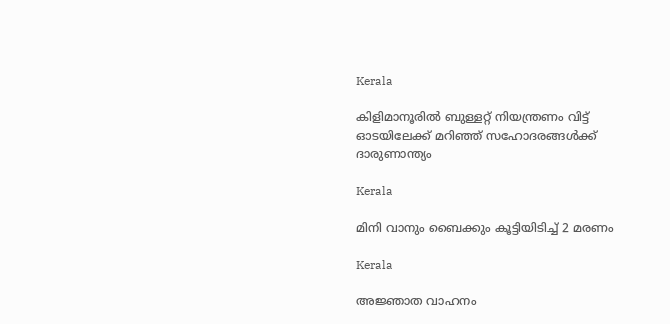Kerala

കിളിമാനൂരിൽ ബുള്ളറ്റ് നിയന്ത്രണം വിട്ട് ഓടയിലേക്ക് മറിഞ്ഞ് സഹോദരങ്ങൾക്ക് ദാരുണാന്ത്യം

Kerala

മിനി വാനും ബൈക്കും കൂട്ടിയിടിച്ച് 2 മരണം

Kerala

അജ്ഞാത വാഹനം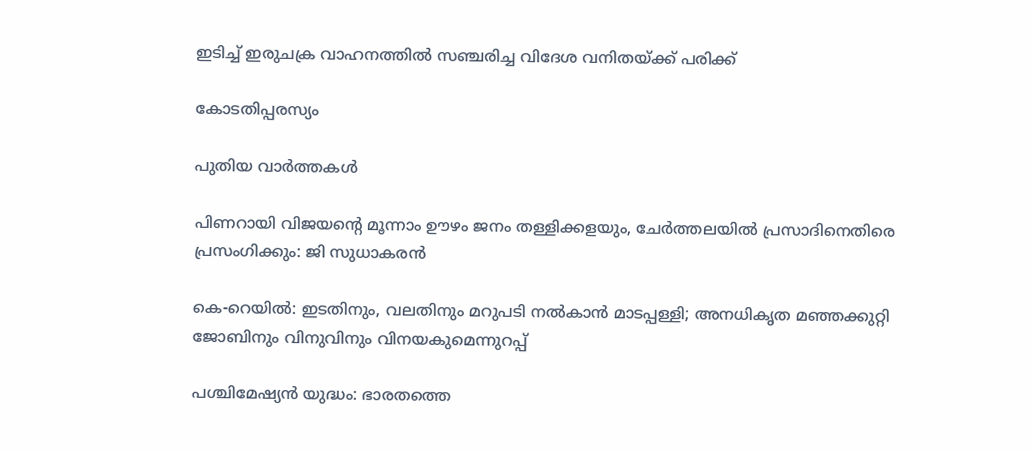ഇടിച്ച് ഇരുചക്ര വാഹനത്തില്‍ സഞ്ചരിച്ച വിദേശ വനിതയ്‌ക്ക് പരിക്ക്

കോടതിപ്പരസ്യം

പുതിയ വാര്‍ത്തകള്‍

പിണറായി വിജയന്റെ മൂന്നാം ഊഴം ജനം തള്ളിക്കളയും, ചേർത്തലയിൽ പ്രസാദിനെതിരെ പ്രസംഗിക്കും: ജി സുധാകരൻ

കെ-റെയില്‍: ഇടതിനും, വലതിനും മറുപടി നല്‍കാന്‍ മാടപ്പള്ളി; അനധികൃത മഞ്ഞക്കുറ്റി ജോബിനും വിനുവിനും വിനയകുമെന്നുറപ്പ്

പശ്ചിമേഷ്യന്‍ യുദ്ധം: ഭാരതത്തെ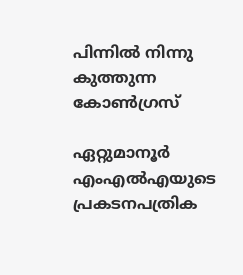പിന്നില്‍ നിന്നു കുത്തുന്ന കോണ്‍ഗ്രസ്

ഏറ്റുമാനൂര്‍ എംഎല്‍എയുടെ പ്രകടനപത്രിക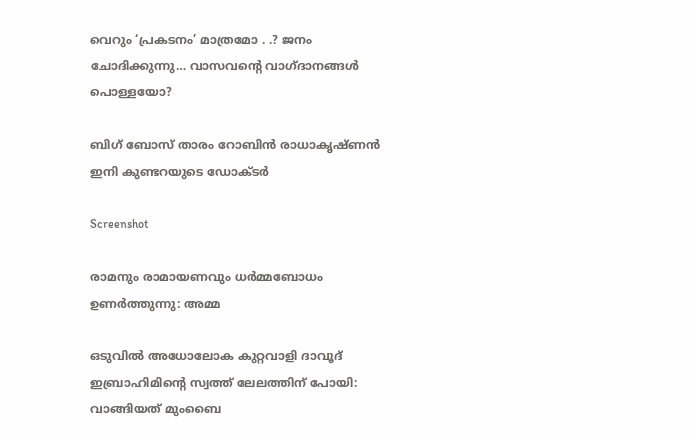വെറും ‘പ്രകടനം’ മാത്രമോ . .? ജനം ചോദിക്കുന്നു… വാസവന്റെ വാഗ്ദാനങ്ങള്‍ പൊള്ളയോ?

ബിഗ് ബോസ് താരം റോബിന്‍ രാധാകൃഷ്ണൻ ഇനി കുണ്ടറയുടെ ഡോക്ടര്‍

Screenshot

രാമനും രാമായണവും ധർമ്മബോധം ഉണർത്തുന്നു: അമ്മ

ഒടുവിൽ അധോലോക കുറ്റവാളി ദാവൂദ് ഇബ്രാഹിമിന്റെ സ്വത്ത് ലേലത്തിന് പോയി: വാങ്ങിയത് മുംബൈ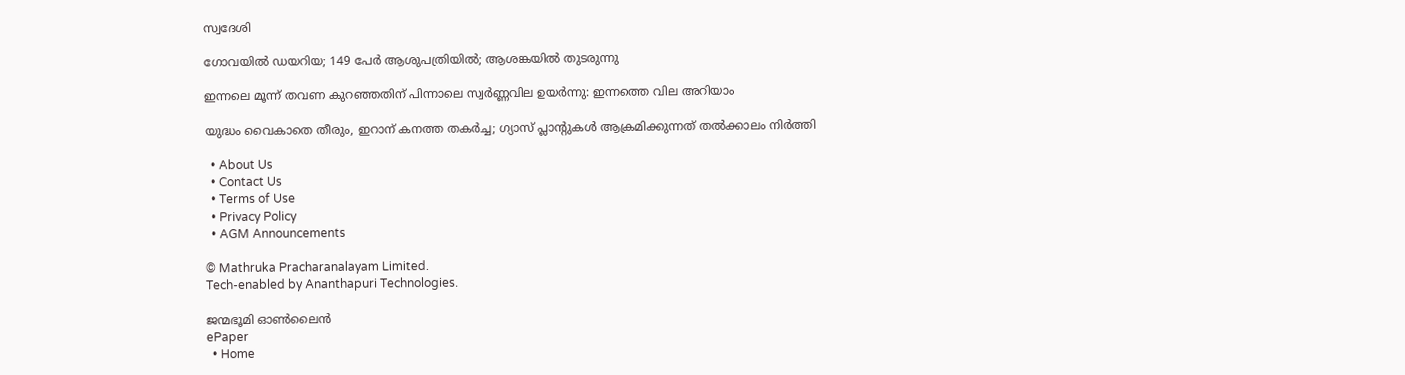സ്വദേശി

ഗോവയിൽ ഡയറിയ; 149 പേർ ആശുപത്രിയിൽ; ആശങ്കയിൽ തുടരുന്നു

ഇന്നലെ മൂന്ന് തവണ കുറഞ്ഞതിന് പിന്നാലെ സ്വർണ്ണവില ഉയർന്നു: ഇന്നത്തെ വില അറിയാം

യുദ്ധം വൈകാതെ തീരും, ഇറാന് കനത്ത തകർച്ച; ഗ്യാസ് പ്ലാന്റുകൾ ആക്രമിക്കുന്നത് തൽക്കാലം നിർത്തി

  • About Us
  • Contact Us
  • Terms of Use
  • Privacy Policy
  • AGM Announcements

© Mathruka Pracharanalayam Limited.
Tech-enabled by Ananthapuri Technologies.

ജന്മഭൂമി ഓണ്‍ലൈന്‍
ePaper
  • Home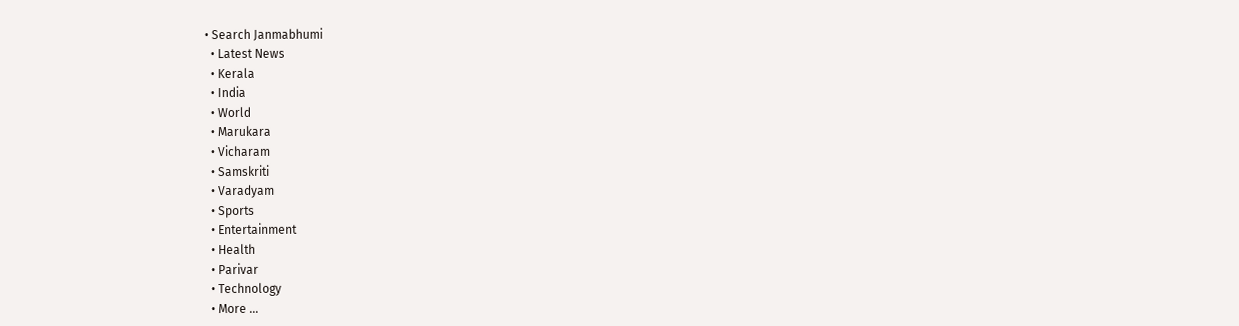• Search Janmabhumi
  • Latest News
  • Kerala
  • India
  • World
  • Marukara
  • Vicharam
  • Samskriti
  • Varadyam
  • Sports
  • Entertainment
  • Health
  • Parivar
  • Technology
  • More …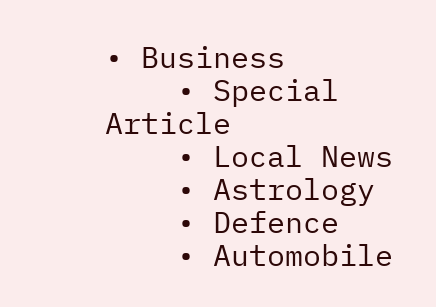• Business
    • Special Article
    • Local News
    • Astrology
    • Defence
    • Automobile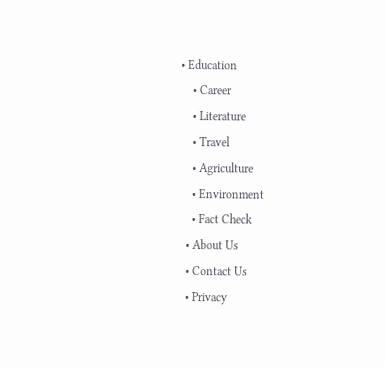• Education
    • Career
    • Literature
    • Travel
    • Agriculture
    • Environment
    • Fact Check
  • About Us
  • Contact Us
  • Privacy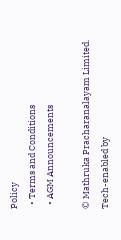Policy
  • Terms and Conditions
  • AGM Announcements

© Mathruka Pracharanalayam Limited.
Tech-enabled by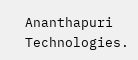Ananthapuri Technologies.